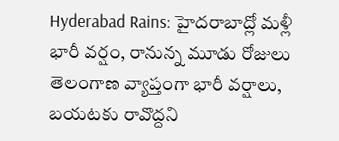Hyderabad Rains: హైదరాబాద్లో మళ్లీ భారీ వర్షం, రానున్న మూడు రోజులు తెలంగాణ వ్యాప్తంగా భారీ వర్షాలు, బయటకు రావొద్దని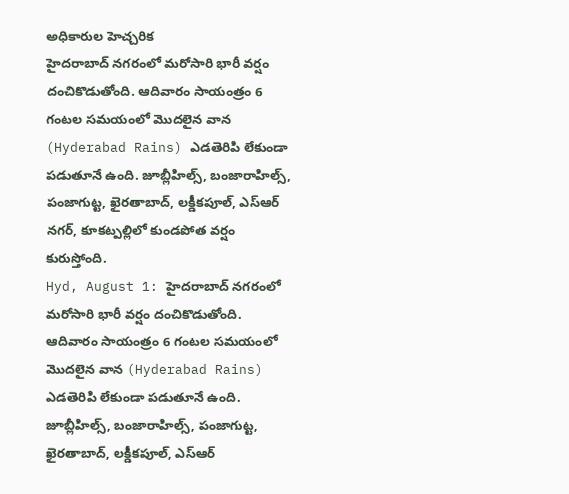అధికారుల హెచ్చరిక
హైదరాబాద్ నగరంలో మరోసారి భారీ వర్షం దంచికొడుతోంది. ఆదివారం సాయంత్రం 6 గంటల సమయంలో మొదలైన వాన (Hyderabad Rains) ఎడతెరిపి లేకుండా పడుతూనే ఉంది. జూబ్లీహిల్స్, బంజారాహిల్స్, పంజాగుట్ట, ఖైరతాబాద్, లక్డీకపూల్, ఎస్ఆర్ నగర్, కూకట్పల్లిలో కుండపోత వర్షం కురుస్తోంది.
Hyd, August 1: హైదరాబాద్ నగరంలో మరోసారి భారీ వర్షం దంచికొడుతోంది. ఆదివారం సాయంత్రం 6 గంటల సమయంలో మొదలైన వాన (Hyderabad Rains) ఎడతెరిపి లేకుండా పడుతూనే ఉంది. జూబ్లీహిల్స్, బంజారాహిల్స్, పంజాగుట్ట, ఖైరతాబాద్, లక్డీకపూల్, ఎస్ఆర్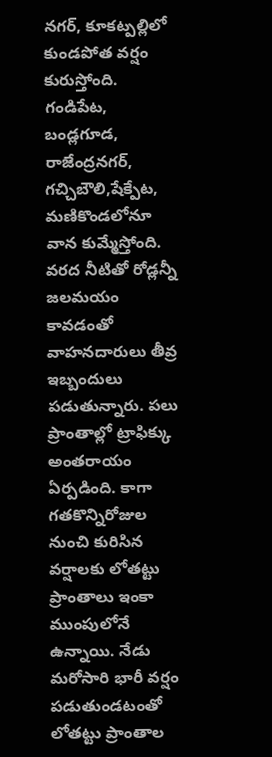నగర్, కూకట్పల్లిలో కుండపోత వర్షం కురుస్తోంది. గండిపేట, బండ్లగూడ, రాజేంద్రనగర్, గచ్చిబౌలి,షేక్పేట, మణికొండలోనూ వాన కుమ్మేస్తోంది. వరద నీటితో రోడ్లన్నీ జలమయం కావడంతో వాహనదారులు తీవ్ర ఇబ్బందులు పడుతున్నారు. పలు ప్రాంతాల్లో ట్రాఫిక్కు అంతరాయం ఏర్పడింది. కాగా గతకొన్నిరోజుల నుంచి కురిసిన వర్షాలకు లోతట్టు ప్రాంతాలు ఇంకా ముంపులోనే ఉన్నాయి. నేడు మరోసారి భారీ వర్షం పడుతుండటంతో లోతట్టు ప్రాంతాల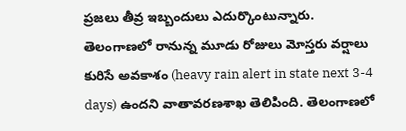ప్రజలు తీవ్ర ఇబ్బందులు ఎదుర్కొంటున్నారు.
తెలంగాణలో రానున్న మూడు రోజులు మోస్తరు వర్షాలు కురిసే అవకాశం (heavy rain alert in state next 3-4 days) ఉందని వాతావరణశాఖ తెలిపింది. తెలంగాణలో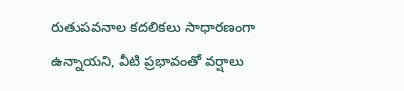రుతుపవనాల కదలికలు సాధారణంగా ఉన్నాయని, వీటి ప్రభావంతో వర్షాలు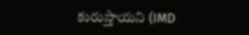కురుస్తాయని (IMD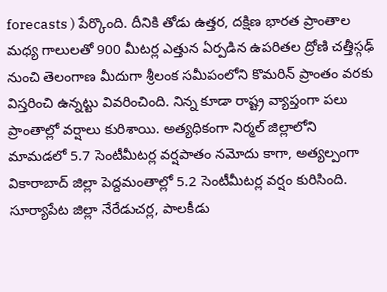forecasts ) పేర్కొంది. దీనికి తోడు ఉత్తర, దక్షిణ భారత ప్రాంతాల మధ్య గాలులతో 900 మీటర్ల ఎత్తున ఏర్పడిన ఉపరితల ద్రోణి చత్తీస్గఢ్ నుంచి తెలంగాణ మీదుగా శ్రీలంక సమీపంలోని కొమరిన్ ప్రాంతం వరకు విస్తరించి ఉన్నట్టు వివరించింది. నిన్న కూడా రాష్ట్ర వ్యాప్తంగా పలు ప్రాంతాల్లో వర్షాలు కురిశాయి. అత్యధికంగా నిర్మల్ జిల్లాలోని మామడలో 5.7 సెంటీమీటర్ల వర్షపాతం నమోదు కాగా, అత్యల్పంగా వికారాబాద్ జిల్లా పెద్దమంతాల్లో 5.2 సెంటీమీటర్ల వర్షం కురిసింది.
సూర్యాపేట జిల్లా నేరేడుచర్ల, పాలకీడు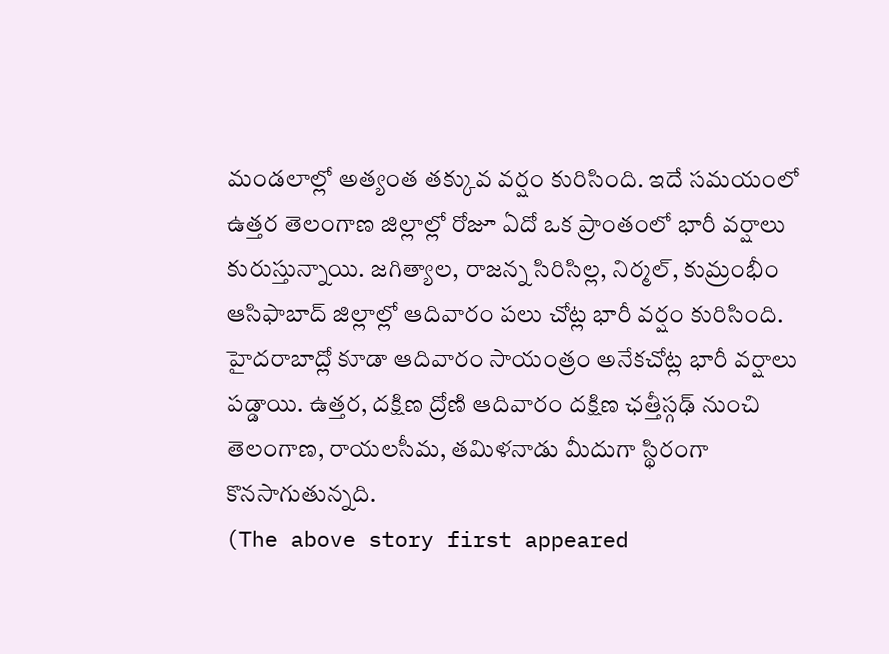మండలాల్లో అత్యంత తక్కువ వర్షం కురిసింది. ఇదే సమయంలో ఉత్తర తెలంగాణ జిల్లాల్లో రోజూ ఏదో ఒక ప్రాంతంలో భారీ వర్షాలు కురుస్తున్నాయి. జగిత్యాల, రాజన్న సిరిసిల్ల, నిర్మల్, కుమ్రంభీం ఆసిఫాబాద్ జిల్లాల్లో ఆదివారం పలు చోట్ల భారీ వర్షం కురిసింది. హైదరాబాద్లో కూడా ఆదివారం సాయంత్రం అనేకచోట్ల భారీ వర్షాలు పడ్డాయి. ఉత్తర, దక్షిణ ద్రోణి ఆదివారం దక్షిణ ఛత్తీస్గఢ్ నుంచి తెలంగాణ, రాయలసీమ, తమిళనాడు మీదుగా స్థిరంగా కొనసాగుతున్నది.
(The above story first appeared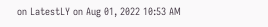on LatestLY on Aug 01, 2022 10:53 AM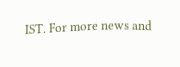IST. For more news and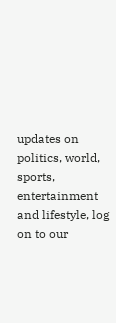updates on politics, world, sports, entertainment and lifestyle, log on to our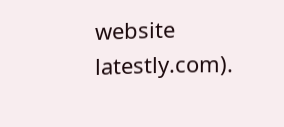website latestly.com).